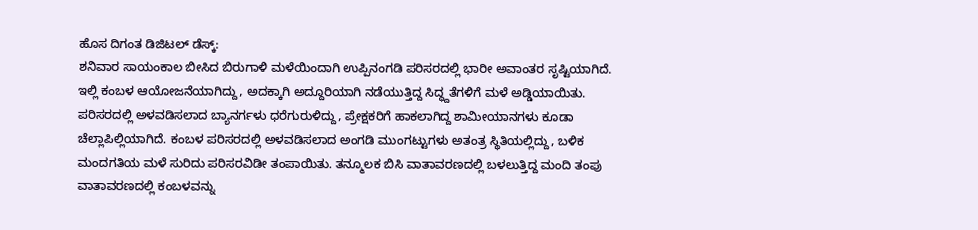ಹೊಸ ದಿಗಂತ ಡಿಜಿಟಲ್ ಡೆಸ್ಕ್:
ಶನಿವಾರ ಸಾಯಂಕಾಲ ಬೀಸಿದ ಬಿರುಗಾಳಿ ಮಳೆಯಿಂದಾಗಿ ಉಪ್ಪಿನಂಗಡಿ ಪರಿಸರದಲ್ಲಿ ಭಾರೀ ಅವಾಂತರ ಸೃಷ್ಟಿಯಾಗಿದೆ.
ಇಲ್ಲಿ ಕಂಬಳ ಆಯೋಜನೆಯಾಗಿದ್ದು, ಅದಕ್ಕಾಗಿ ಅದ್ದೂರಿಯಾಗಿ ನಡೆಯುತ್ತಿದ್ದ ಸಿದ್ಧ್ದತೆಗಳಿಗೆ ಮಳೆ ಅಡ್ಡಿಯಾಯಿತು. ಪರಿಸರದಲ್ಲಿ ಅಳವಡಿಸಲಾದ ಬ್ಯಾನರ್ಗಳು ಧರೆಗುರುಳಿದ್ದು, ಪ್ರೇಕ್ಷಕರಿಗೆ ಹಾಕಲಾಗಿದ್ದ ಶಾಮೀಯಾನಗಳು ಕೂಡಾ ಚೆಲ್ಲಾಪಿಲ್ಲಿಯಾಗಿದೆ. ಕಂಬಳ ಪರಿಸರದಲ್ಲಿ ಅಳವಡಿಸಲಾದ ಅಂಗಡಿ ಮುಂಗಟ್ಟುಗಳು ಅತಂತ್ರ ಸ್ಥಿತಿಯಲ್ಲಿದ್ದು, ಬಳಿಕ ಮಂದಗತಿಯ ಮಳೆ ಸುರಿದು ಪರಿಸರವಿಡೀ ತಂಪಾಯಿತು. ತನ್ಮೂಲಕ ಬಿಸಿ ವಾತಾವರಣದಲ್ಲಿ ಬಳಲುತ್ತಿದ್ದ ಮಂದಿ ತಂಪು ವಾತಾವರಣದಲ್ಲಿ ಕಂಬಳವನ್ನು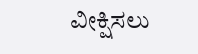ವೀಕ್ಷಿಸಲು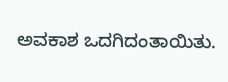ಅವಕಾಶ ಒದಗಿದಂತಾಯಿತು.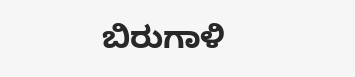ಬಿರುಗಾಳಿ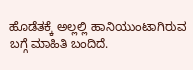ಹೊಡೆತಕ್ಕೆ ಅಲ್ಲಲ್ಲಿ ಹಾನಿಯುಂಟಾಗಿರುವ ಬಗ್ಗೆ ಮಾಹಿತಿ ಬಂದಿದೆ.